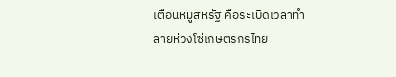เตือนหมูสหรัฐ คือระเบิดเวลาทำลายห่วงโซ่เกษตรกรไทย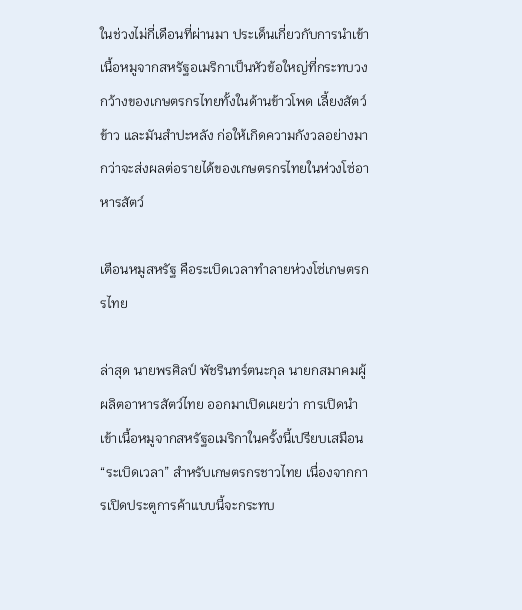ในช่วงไม่กี่เดือนที่ผ่านมา ประเด็นเกี่ยวกับการนำเข้าเนื้อหมูจากสหรัฐอเมริกาเป็นหัวข้อใหญ่ที่กระทบวงกว้างของเกษตรกรไทยทั้งในด้านข้าวโพด เลี้ยงสัตว์ ข้าว และมันสำปะหลัง ก่อให้เกิดความกังวลอย่างมากว่าจะส่งผลต่อรายได้ของเกษตรกรไทยในห่วงโซ่อาหารสัตว์

เตือนหมูสหรัฐ คือระเบิดเวลาทำลายห่วงโซ่เกษตรกรไทย

ล่าสุด นายพรศิลป์ พัชรินทร์ตนะกุล นายกสมาคมผู้ผลิตอาหารสัตว์ไทย ออกมาเปิดเผยว่า การเปิดนำเข้าเนื้อหมูจากสหรัฐอเมริกาในครั้งนี้เปรียบเสมือน “ระเบิดเวลา” สำหรับเกษตรกรชาวไทย เนื่องจากการเปิดประตูการค้าแบบนี้จะกระทบ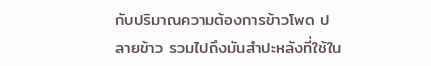กับปริมาณความต้องการข้าวโพด ปลายข้าว รวมไปถึงมันสำปะหลังที่ใช้ใน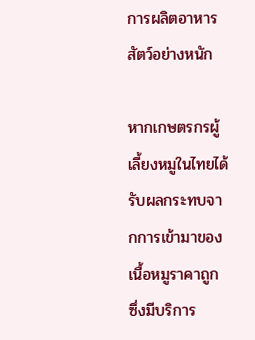การผลิตอาหารสัตว์อย่างหนัก

หากเกษตรกรผู้เลี้ยงหมูในไทยได้รับผลกระทบจากการเข้ามาของเนื้อหมูราคาถูก ซึ่งมีบริการ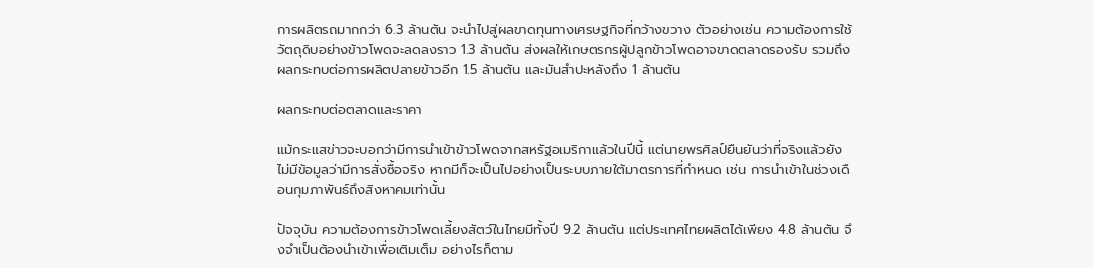การผลิตรถมากกว่า 6.3 ล้านตัน จะนำไปสู่ผลขาดทุนทางเศรษฐกิจที่กว้างขวาง ตัวอย่างเช่น ความต้องการใช้วัตถุดิบอย่างข้าวโพดจะลดลงราว 1.3 ล้านตัน ส่งผลให้เกษตรกรผู้ปลูกข้าวโพดอาจขาดตลาดรองรับ รวมถึงผลกระทบต่อการผลิตปลายข้าวอีก 1.5 ล้านตัน และมันสำปะหลังถึง 1 ล้านตัน

ผลกระทบต่อตลาดและราคา

แม้กระแสข่าวจะบอกว่ามีการนำเข้าข้าวโพดจากสหรัฐอเมริกาแล้วในปีนี้ แต่นายพรศิลป์ยืนยันว่าที่จริงแล้วยังไม่มีข้อมูลว่ามีการสั่งซื้อจริง หากมีก็จะเป็นไปอย่างเป็นระบบภายใต้มาตรการที่กำหนด เช่น การนำเข้าในช่วงเดือนกุมภาพันธ์ถึงสิงหาคมเท่านั้น

ปัจจุบัน ความต้องการข้าวโพดเลี้ยงสัตว์ในไทยมีทั้งปี 9.2 ล้านตัน แต่ประเทศไทยผลิตได้เพียง 4.8 ล้านตัน จึงจำเป็นต้องนำเข้าเพื่อเติมเต็ม อย่างไรก็ตาม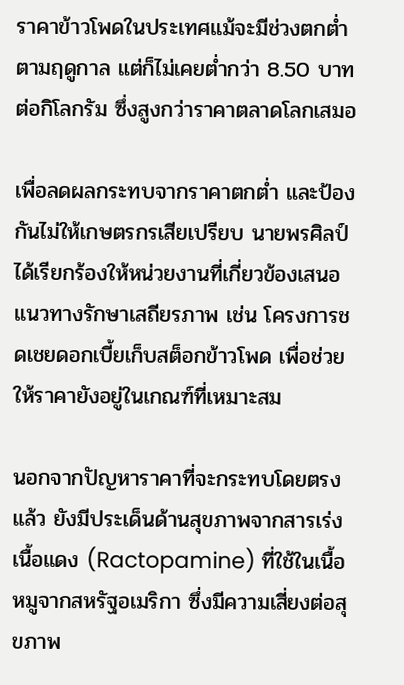ราคาข้าวโพดในประเทศแม้จะมีช่วงตกต่ำตามฤดูกาล แต่ก็ไม่เคยต่ำกว่า 8.50 บาทต่อกิโลกรัม ซึ่งสูงกว่าราคาตลาดโลกเสมอ

เพื่อลดผลกระทบจากราคาตกต่ำ และป้องกันไม่ให้เกษตรกรเสียเปรียบ นายพรศิลป์ได้เรียกร้องให้หน่วยงานที่เกี่ยวข้องเสนอแนวทางรักษาเสถียรภาพ เช่น โครงการชดเชยดอกเบี้ยเก็บสต็อกข้าวโพด เพื่อช่วยให้ราคายังอยู่ในเกณฑ์ที่เหมาะสม

นอกจากปัญหาราคาที่จะกระทบโดยตรงแล้ว ยังมีประเด็นด้านสุขภาพจากสารเร่งเนื้อแดง (Ractopamine) ที่ใช้ในเนื้อหมูจากสหรัฐอเมริกา ซึ่งมีความเสี่ยงต่อสุขภาพ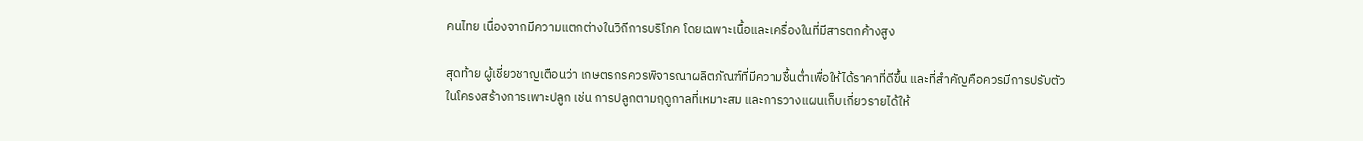คนไทย เนื่องจากมีความแตกต่างในวิถีการบริโภค โดยเฉพาะเนื้อและเครื่องในที่มีสารตกค้างสูง

สุดท้าย ผู้เชี่ยวชาญเตือนว่า เกษตรกรควรพิจารณาผลิตภัณฑ์ที่มีความชื้นต่ำเพื่อให้ได้ราคาที่ดีขึ้น และที่สำคัญคือควรมีการปรับตัวในโครงสร้างการเพาะปลูก เช่น การปลูกตามฤดูกาลที่เหมาะสม และการวางแผนเก็บเกี่ยวรายได้ให้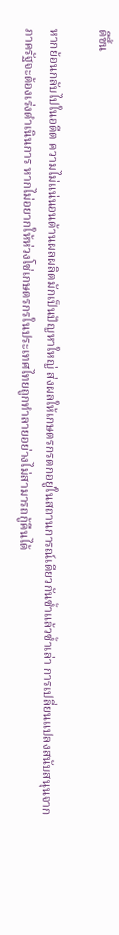ดีขึ้น

หากย้อนกลับไปในอดีต ความไม่แน่นอนด้านผลผลิตมักเป็นปัญหาใหญ่ ส่งผลให้เกษตรกรตกอยู่ในสถานการณ์เดียวกันซ้ำแล้วซ้ำเล่า การเปลี่ยนแปลงสนับสนุนจากภาครัฐจะต้องเร่งดำเนินการ หากไม่อยากให้ห่วงโซ่เกษตรกรในประเทศไทยถูกทำลายอย่างไม่สามารถกู้คืนได้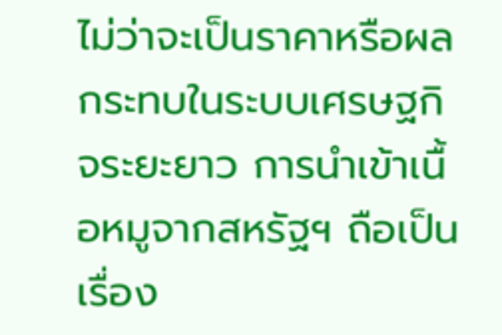ไม่ว่าจะเป็นราคาหรือผลกระทบในระบบเศรษฐกิจระยะยาว การนำเข้าเนื้อหมูจากสหรัฐฯ ถือเป็นเรื่อง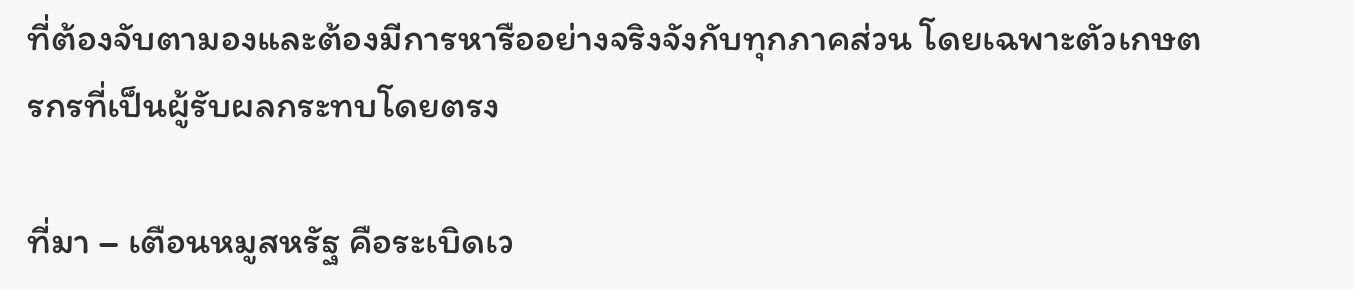ที่ต้องจับตามองและต้องมีการหารืออย่างจริงจังกับทุกภาคส่วน โดยเฉพาะตัวเกษตรกรที่เป็นผู้รับผลกระทบโดยตรง

ที่มา – เตือนหมูสหรัฐ คือระเบิดเว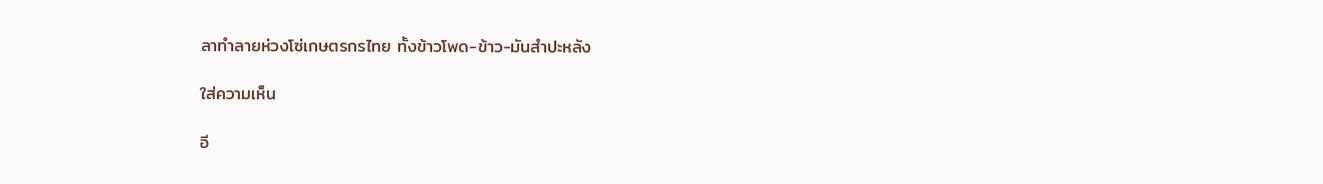ลาทำลายห่วงโซ่เกษตรกรไทย ทั้งข้าวโพด-ข้าว-มันสำปะหลัง

ใส่ความเห็น

อี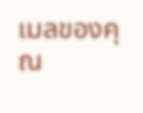เมลของคุณ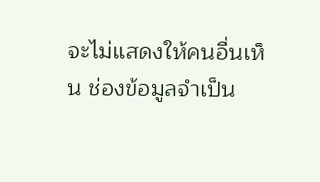จะไม่แสดงให้คนอื่นเห็น ช่องข้อมูลจำเป็น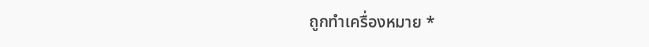ถูกทำเครื่องหมาย *